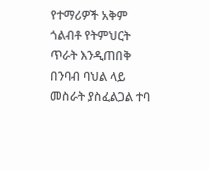የተማሪዎች አቅም ጎልብቶ የትምህርት ጥራት እንዲጠበቅ በንባብ ባህል ላይ መስራት ያስፈልጋል ተባ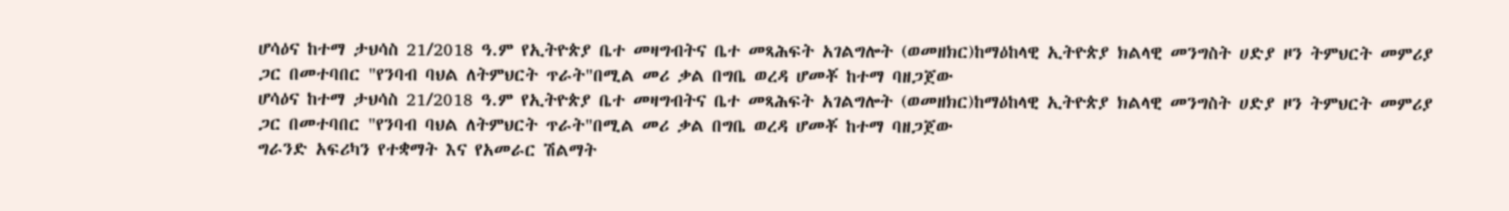ሆሳዕና ከተማ ታህሳስ 21/2018 ዓ.ም የኢትዮጵያ ቤተ መዛግብትና ቤተ መጻሕፍት አገልግሎት (ወመዘክር)ከማዕከላዊ ኢትዮጵያ ክልላዊ መንግስት ሀድያ ዞን ትምህርት መምሪያ ጋር በመተባበር "የንባብ ባህል ለትምህርት ጥራት"በሚል መሪ ቃል በግቤ ወረዳ ሆመቾ ከተማ ባዘጋጀው
ሆሳዕና ከተማ ታህሳስ 21/2018 ዓ.ም የኢትዮጵያ ቤተ መዛግብትና ቤተ መጻሕፍት አገልግሎት (ወመዘክር)ከማዕከላዊ ኢትዮጵያ ክልላዊ መንግስት ሀድያ ዞን ትምህርት መምሪያ ጋር በመተባበር "የንባብ ባህል ለትምህርት ጥራት"በሚል መሪ ቃል በግቤ ወረዳ ሆመቾ ከተማ ባዘጋጀው
ግራንድ አፍሪካን የተቋማት እና የአመራር ሽልማት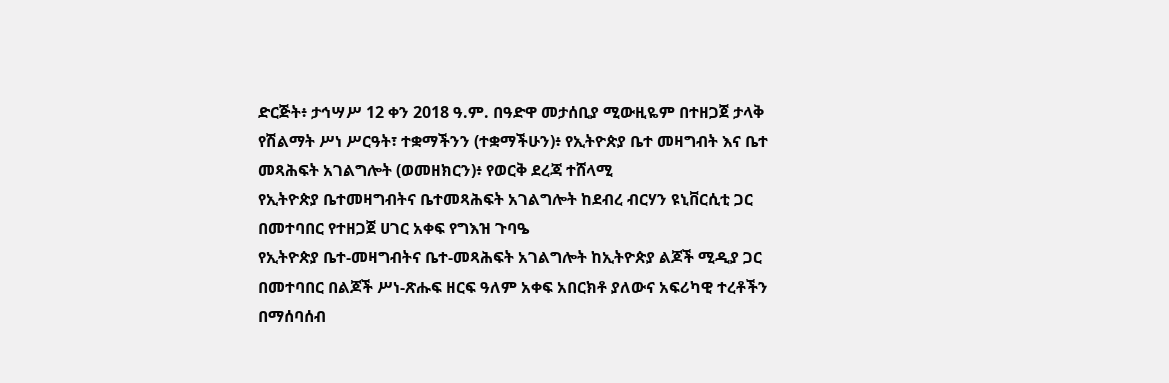ድርጅት፥ ታኅሣሥ 12 ቀን 2018 ዓ.ም. በዓድዋ መታሰቢያ ሚውዚዬም በተዘጋጀ ታላቅ የሽልማት ሥነ ሥርዓት፣ ተቋማችንን (ተቋማችሁን)፥ የኢትዮጵያ ቤተ መዛግብት እና ቤተ መጻሕፍት አገልግሎት (ወመዘክርን)፥ የወርቅ ደረጃ ተሸላሚ
የኢትዮጵያ ቤተመዛግብትና ቤተመጻሕፍት አገልግሎት ከደብረ ብርሃን ዩኒቨርሲቲ ጋር በመተባበር የተዘጋጀ ሀገር አቀፍ የግእዝ ጉባዔ
የኢትዮጵያ ቤተ-መዛግብትና ቤተ-መጻሕፍት አገልግሎት ከኢትዮጵያ ልጆች ሚዲያ ጋር በመተባበር በልጆች ሥነ-ጽሑፍ ዘርፍ ዓለም አቀፍ አበርክቶ ያለውና አፍሪካዊ ተረቶችን በማሰባሰብ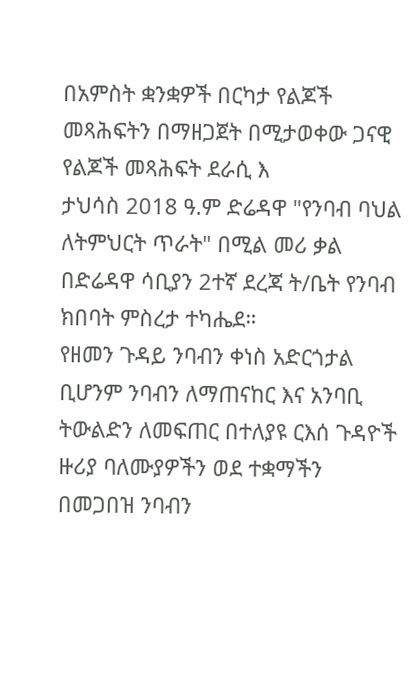በአምስት ቋንቋዎች በርካታ የልጆች መጻሕፍትን በማዘጋጀት በሚታወቀው ጋናዊ የልጆች መጻሕፍት ደራሲ እ
ታህሳስ 2018 ዓ.ም ድሬዳዋ "የንባብ ባህል ለትምህርት ጥራት" በሚል መሪ ቃል በድሬዳዋ ሳቢያን 2ተኛ ደረጃ ት/ቤት የንባብ ክበባት ምስረታ ተካሔደ።
የዘመን ጉዳይ ንባብን ቀነስ አድርጎታል ቢሆንም ንባብን ለማጠናከር እና አንባቢ ትውልድን ለመፍጠር በተለያዩ ርእሰ ጉዳዮች ዙሪያ ባለሙያዎችን ወደ ተቋማችን በመጋበዝ ንባብን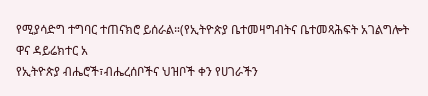የሚያሳድግ ተግባር ተጠናክሮ ይሰራል።(የኢትዮጵያ ቤተመዛግብትና ቤተመጻሕፍት አገልግሎት ዋና ዳይሬክተር አ
የኢትዮጵያ ብሔሮች፣ብሔረሰቦችና ህዝቦች ቀን የሀገራችን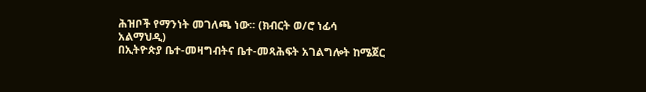ሕዝቦች የማንነት መገለጫ ነው፡፡ (ክብርት ወ/ሮ ነፊሳ አልማህዲ)
በኢትዮጵያ ቤተ-መዛግብትና ቤተ-መጻሕፍት አገልግሎት ከሜጀር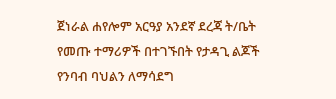ጀነራል ሐየሎም አርዓያ አንደኛ ደረጃ ት/ቤት የመጡ ተማሪዎች በተገኙበት የታዳጊ ልጆች የንባብ ባህልን ለማሳደግ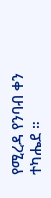የሚረዳ የንባብ ቀን ተካሔደ ።